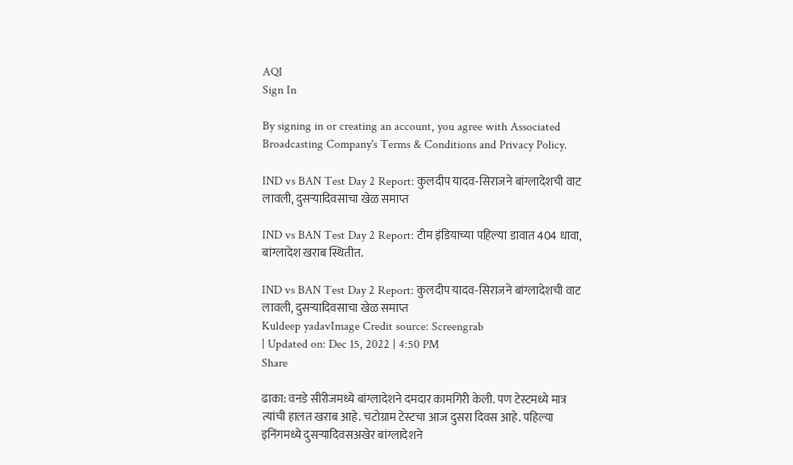AQI
Sign In

By signing in or creating an account, you agree with Associated Broadcasting Company's Terms & Conditions and Privacy Policy.

IND vs BAN Test Day 2 Report: कुलदीप यादव-सिराजने बांग्लादेशची वाट लावली, दुसऱ्यादिवसाचा खेळ समाप्त

IND vs BAN Test Day 2 Report: टीम इंडियाच्या पहिल्या डावात 404 धावा, बांग्लादेश खराब स्थितीत.

IND vs BAN Test Day 2 Report: कुलदीप यादव-सिराजने बांग्लादेशची वाट लावली, दुसऱ्यादिवसाचा खेळ समाप्त
Kuldeep yadavImage Credit source: Screengrab
| Updated on: Dec 15, 2022 | 4:50 PM
Share

ढाका: वनडे सीरीजमध्ये बांग्लादेशने दमदार कामगिरी केली. पण टेस्टमध्ये मात्र त्यांची हालत खराब आहे. चटोग्राम टेस्टचा आज दुसरा दिवस आहे. पहिल्या इनिंगमध्ये दुसऱ्यादिवसअखेर बांग्लादेशने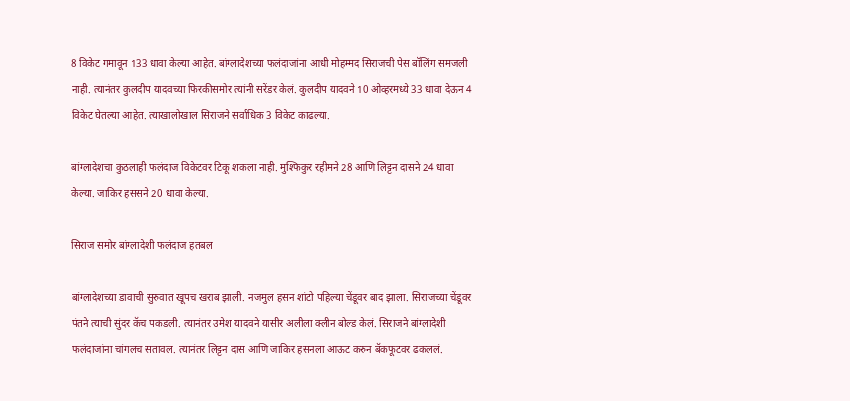8 विकेट गमावून 133 धावा केल्या आहेत. बांग्लादेशच्या फलंदाजांना आधी मोहम्मद सिराजची पेस बॉलिंग समजली नाही. त्यानंतर कुलदीप यादवच्या फिरकीसमोर त्यांनी सरेंडर केलं. कुलदीप यादवने 10 ओव्हरमध्ये 33 धावा देऊन 4 विकेट घेतल्या आहेत. त्याखालोखाल सिराजने सर्वाधिक 3 विकेट काढल्या.

बांग्लादेशचा कुठलाही फलंदाज विकेटवर टिकू शकला नाही. मुश्फिकुर रहीमने 28 आणि लिट्टन दासने 24 धावा केल्या. जाकिर हससने 20 धावा केल्या.

सिराज समोर बांग्लादेशी फलंदाज हतबल

बांग्लादेशच्या डावाची सुरुवात खूपच खराब झाली. नजमुल हसन शांटो पहिल्या चेंडूवर बाद झाला. सिराजच्या चेंडूवर पंतने त्याची सुंदर कॅच पकडली. त्यानंतर उमेश यादवने यासीर अलीला क्लीन बोल्ड केलं. सिराजने बांग्लादेशी फलंदाजांना चांगलच सतावल. त्यानंतर लिट्टन दास आणि जाकिर हसनला आऊट करुन बॅकफूटवर ढकललं.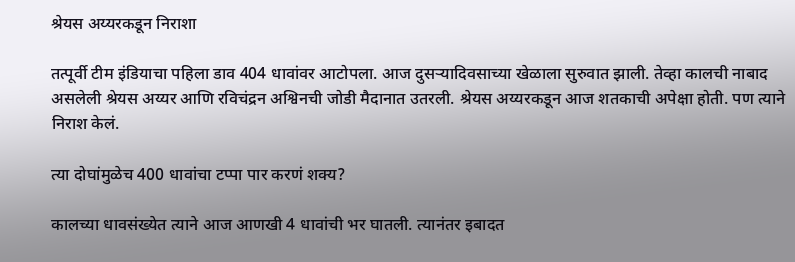श्रेयस अय्यरकडून निराशा

तत्पूर्वी टीम इंडियाचा पहिला डाव 404 धावांवर आटोपला. आज दुसऱ्यादिवसाच्या खेळाला सुरुवात झाली. तेव्हा कालची नाबाद असलेली श्रेयस अय्यर आणि रविचंद्रन अश्विनची जोडी मैदानात उतरली. श्रेयस अय्यरकडून आज शतकाची अपेक्षा होती. पण त्याने निराश केलं.

त्या दोघांमुळेच 400 धावांचा टप्पा पार करणं शक्य?

कालच्या धावसंख्येत त्याने आज आणखी 4 धावांची भर घातली. त्यानंतर इबादत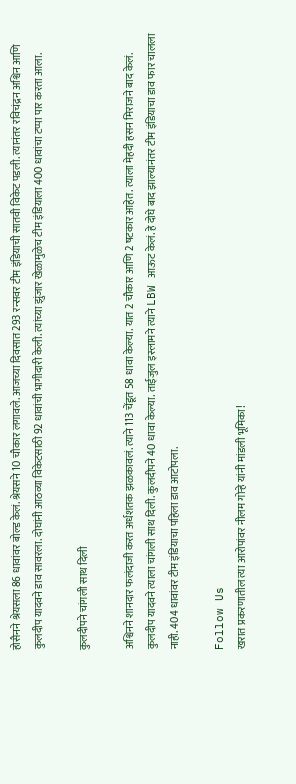होसैनने श्रेयसला 86 धावांवर बोल्ड केलं. श्रेयसने 10 चौकार लगावले. आजच्या दिवसात 293 रन्सवर टीम इंडियाची सातवी विकेट पडली. त्यानंतर रविचंद्रन अश्विन आणि कुलदीप यादवने डाव सावरला. दोघांनी आठव्या विकेटसाठी 92 धावांची भागीदारी केली. त्यांच्या झुंजार खेळामुळेच टीम इंडियाला 400 धावांचा टप्पा पार करता आला.

कुलदीपने चांगली साथ दिली

अश्विनने शानदार फलंदाजी करत अर्धशतक झळकावलं. त्याने 113 चेंडूत 58 धावा केल्या. यात 2 चौकार आणि 2 षटकार आहेत. त्याला मेहदी हसन मिराजने बाद केलं. कुलदीप यादवने त्याला चांगली साथ दिली. कुलदीपने 40 धावा केल्या. ताईजुल इस्लामने त्याने LBW आऊट केलं. हे दोघे बाद झाल्यानंतर टीम इंडियाचा डाव फार चालला नाही. 404 धावांवर टीम इंडियाचा पहिला डाव आटोपला.

Follow Us
खरात प्रकरणातील त्या आरोपांवर नीलम गोऱ्हे यांनी मांडली भूमिका!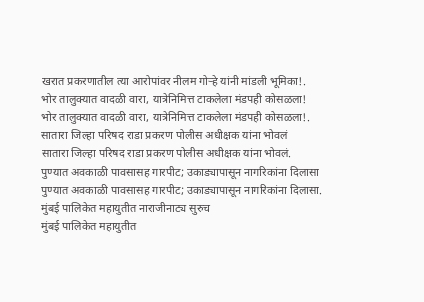खरात प्रकरणातील त्या आरोपांवर नीलम गोऱ्हे यांनी मांडली भूमिका!.
भोर तालुक्यात वादळी वारा, यात्रेनिमित्त टाकलेला मंडपही कोसळला!
भोर तालुक्यात वादळी वारा, यात्रेनिमित्त टाकलेला मंडपही कोसळला!.
सातारा जिल्हा परिषद राडा प्रकरण पोलीस अधीक्षक यांना भोवलं
सातारा जिल्हा परिषद राडा प्रकरण पोलीस अधीक्षक यांना भोवलं.
पुण्यात अवकाळी पावसासह गारपीट; उकाड्यापासून नागरिकांना दिलासा
पुण्यात अवकाळी पावसासह गारपीट; उकाड्यापासून नागरिकांना दिलासा.
मुंबई पालिकेत महायुतीत नाराजीनाट्य सुरुच
मुंबई पालिकेत महायुतीत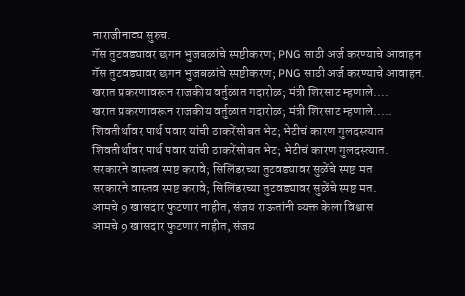नाराजीनाट्य सुरुच.
गॅस तुटवड्यावर छगन भुजबळांचे स्पष्टीकरण; PNG साठी अर्ज करण्याचे आवाहन
गॅस तुटवड्यावर छगन भुजबळांचे स्पष्टीकरण; PNG साठी अर्ज करण्याचे आवाहन.
खरात प्रकरणावरून राजकीय वर्तुळात गदारोळ; मंत्री शिरसाट म्हणाले....
खरात प्रकरणावरून राजकीय वर्तुळात गदारोळ; मंत्री शिरसाट म्हणाले.....
शिवतीर्थावर पार्थ पवार यांची ठाकरेंसोबत भेट; भेटीचं कारण गुलदस्त्यात
शिवतीर्थावर पार्थ पवार यांची ठाकरेंसोबत भेट; भेटीचं कारण गुलदस्त्यात.
सरकारने वास्तव स्पष्ट करावे; सिलिंडरच्या तुटवड्यावर सुळेंचे स्पष्ट मत
सरकारने वास्तव स्पष्ट करावे; सिलिंडरच्या तुटवड्यावर सुळेंचे स्पष्ट मत.
आमचे 9 खासदार फुटणार नाहीत, संजय राऊतांनी व्यक्त केला विश्वास
आमचे 9 खासदार फुटणार नाहीत, संजय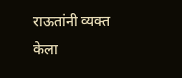राऊतांनी व्यक्त केला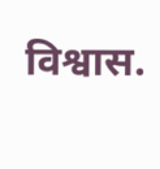विश्वास.